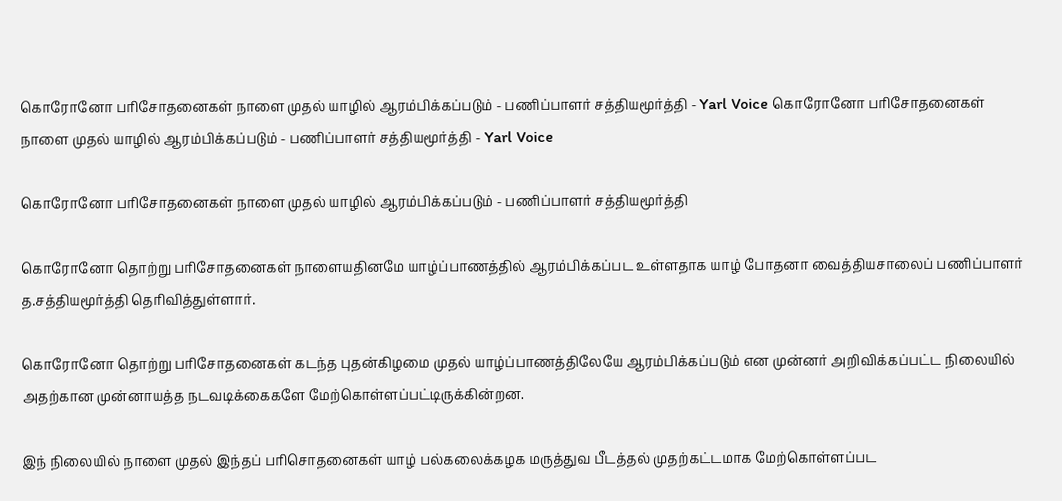கொரோனோ பரிசோதனைகள் நாளை முதல் யாழில் ஆரம்பிக்கப்படும் - பணிப்பாளர் சத்தியமூர்த்தி - Yarl Voice கொரோனோ பரிசோதனைகள் நாளை முதல் யாழில் ஆரம்பிக்கப்படும் - பணிப்பாளர் சத்தியமூர்த்தி - Yarl Voice

கொரோனோ பரிசோதனைகள் நாளை முதல் யாழில் ஆரம்பிக்கப்படும் - பணிப்பாளர் சத்தியமூர்த்தி

கொரோனோ தொற்று பரிசோதனைகள் நாளையதினமே யாழ்ப்பாணத்தில் ஆரம்பிக்கப்பட உள்ளதாக யாழ் போதனா வைத்தியசாலைப் பணிப்பாளர் த.சத்தியமூர்த்தி தெரிவித்துள்ளார்.

கொரோனோ தொற்று பரிசோதனைகள் கடந்த புதன்கிழமை முதல் யாழ்ப்பாணத்திலேயே ஆரம்பிக்கப்படும் என முன்னர் அறிவிக்கப்பட்ட நிலையில் அதற்கான முன்னாயத்த நடவடிக்கைகளே மேற்கொள்ளப்பட்டிருக்கின்றன.

இந் நிலையில் நாளை முதல் இந்தப் பரிசொதனைகள் யாழ் பல்கலைக்கழக மருத்துவ பீடத்தல் முதற்கட்டமாக மேற்கொள்ளப்பட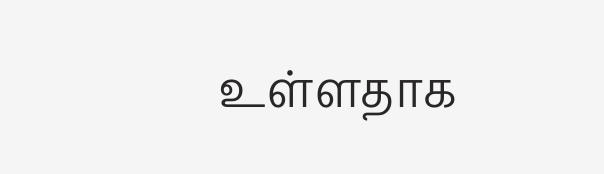உள்ளதாக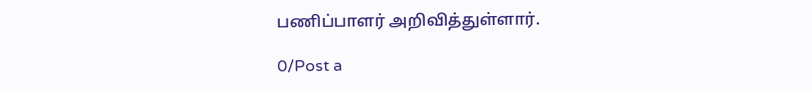பணிப்பாளர் அறிவித்துள்ளார்.

0/Post a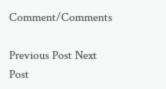Comment/Comments

Previous Post Next Post